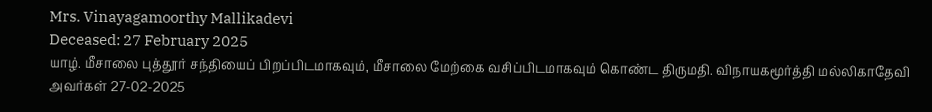Mrs. Vinayagamoorthy Mallikadevi
Deceased: 27 February 2025
யாழ். மீசாலை புத்தூர் சந்தியைப் பிறப்பிடமாகவும், மீசாலை மேற்கை வசிப்பிடமாகவும் கொண்ட திருமதி. விநாயகமூர்த்தி மல்லிகாதேவி அவர்கள் 27-02-2025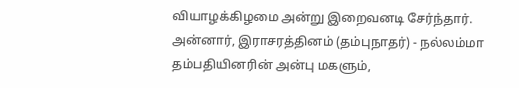வியாழக்கிழமை அன்று இறைவனடி சேர்ந்தார்.
அன்னார், இராசரத்தினம் (தம்புநாதர்) - நல்லம்மா தம்பதியினரின் அன்பு மகளும்,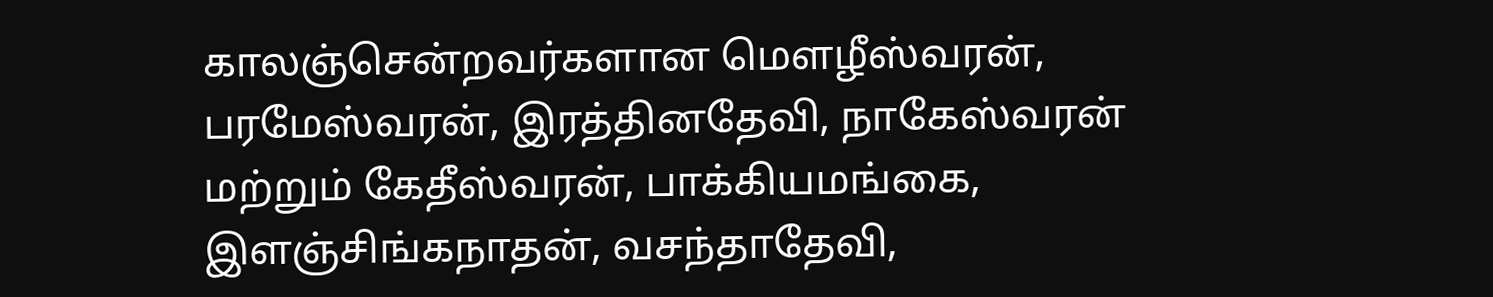காலஞ்சென்றவர்களான மௌழீஸ்வரன், பரமேஸ்வரன், இரத்தினதேவி, நாகேஸ்வரன் மற்றும் கேதீஸ்வரன், பாக்கியமங்கை, இளஞ்சிங்கநாதன், வசந்தாதேவி,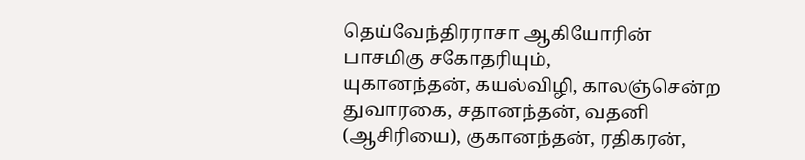தெய்வேந்திரராசா ஆகியோரின் பாசமிகு சகோதரியும்,
யுகானந்தன், கயல்விழி, காலஞ்சென்ற துவாரகை, சதானந்தன், வதனி (ஆசிரியை), குகானந்தன், ரதிகரன்,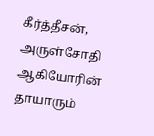கீர்த்தீசன், அருள்சோதி ஆகியோரின் தாயாரும்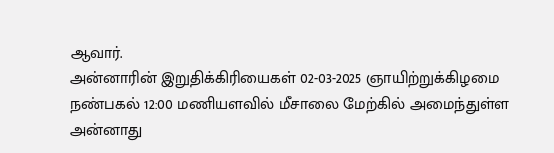ஆவார்.
அன்னாரின் இறுதிக்கிரியைகள் 02-03-2025 ஞாயிற்றுக்கிழமை நண்பகல் 12:00 மணியளவில் மீசாலை மேற்கில் அமைந்துள்ள அன்னாது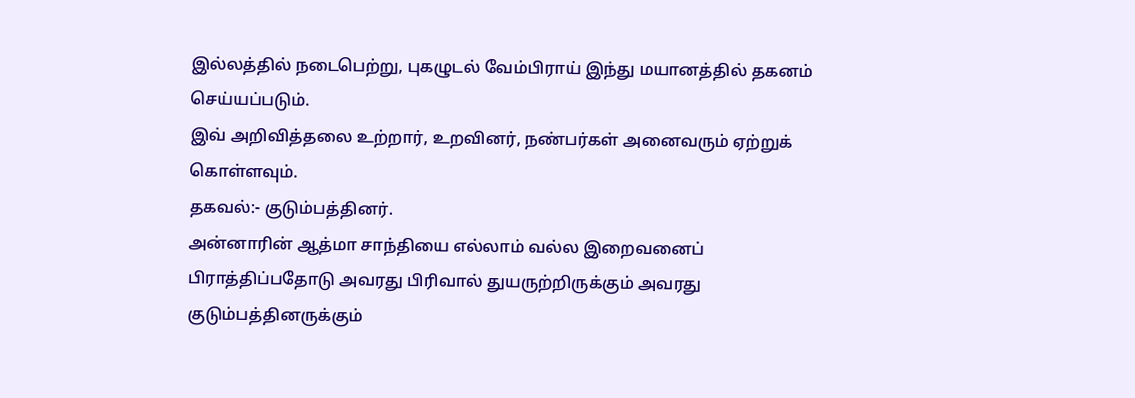இல்லத்தில் நடைபெற்று, புகழுடல் வேம்பிராய் இந்து மயானத்தில் தகனம் செய்யப்படும்.
இவ் அறிவித்தலை உற்றார், உறவினர், நண்பர்கள் அனைவரும் ஏற்றுக் கொள்ளவும்.
தகவல்:- குடும்பத்தினர்.
அன்னாரின் ஆத்மா சாந்தியை எல்லாம் வல்ல இறைவனைப் பிராத்திப்பதோடு அவரது பிரிவால் துயருற்றிருக்கும் அவரது குடும்பத்தினருக்கும்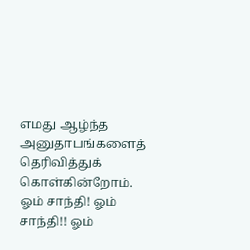எமது ஆழ்ந்த அனுதாபங்களைத் தெரிவித்துக் கொள்கின்றோம்.
ஓம் சாந்தி! ஓம் சாந்தி!! ஓம்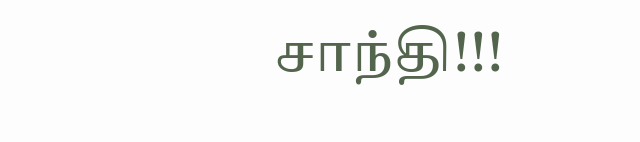சாந்தி!!!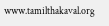www.tamilthakaval.org